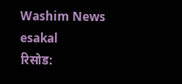Washim News
esakal
रिसोड: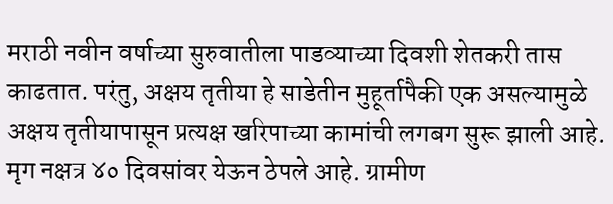मराठी नवीन वर्षाच्या सुरुवातीला पाडव्याच्या दिवशी शेतकरी तास काढतात. परंतु, अक्षय तृतीया हे साडेतीन मुहूर्तापैकी एक असल्यामुळे अक्षय तृतीयापासून प्रत्यक्ष खरिपाच्या कामांची लगबग सुरू झाली आहे. मृग नक्षत्र ४० दिवसांवर येऊन ठेपले आहे. ग्रामीण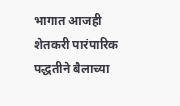भागात आजही शेतकरी पारंपारिक पद्धतीने बैलाच्या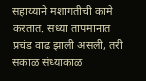सहाय्याने मशागतीची कामे करतात. सध्या तापमानात प्रचंड वाढ झाली असली, तरी सकाळ संध्याकाळ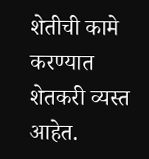शेतीची कामे करण्यात शेतकरी व्यस्त आहेत.